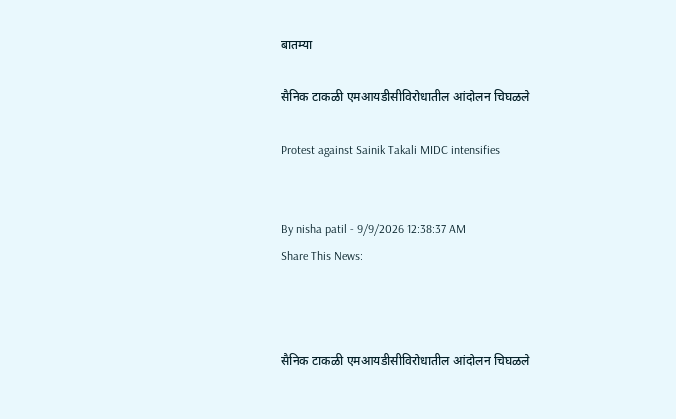बातम्या

सैनिक टाकळी एमआयडीसीविरोधातील आंदोलन चिघळले

Protest against Sainik Takali MIDC intensifies


By nisha patil - 9/9/2026 12:38:37 AM
Share This News:



सैनिक टाकळी एमआयडीसीविरोधातील आंदोलन चिघळले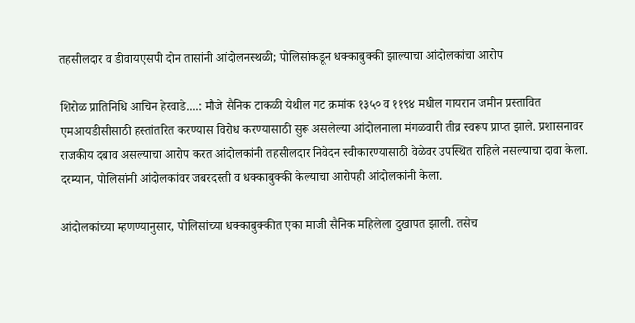तहसीलदार व डीवायएसपी दोन तासांनी आंदोलनस्थळी; पोलिसांकडून धक्काबुक्की झाल्याचा आंदोलकांचा आरोप

शिरोळ प्रातिनिधि आचिन हेरवाडे....: मौजे सैनिक टाकळी येथील गट क्रमांक १३५० व ११९४ मधील गायरान जमीन प्रस्तावित एमआयडीसीसाठी हस्तांतरित करण्यास विरोध करण्यासाठी सुरू असलेल्या आंदोलनाला मंगळवारी तीव्र स्वरूप प्राप्त झाले. प्रशासनावर राजकीय दबाव असल्याचा आरोप करत आंदोलकांनी तहसीलदार निवेदन स्वीकारण्यासाठी वेळेवर उपस्थित राहिले नसल्याचा दावा केला. दरम्यान, पोलिसांनी आंदोलकांवर जबरदस्ती व धक्काबुक्की केल्याचा आरोपही आंदोलकांनी केला.

आंदोलकांच्या म्हणण्यानुसार, पोलिसांच्या धक्काबुक्कीत एका माजी सैनिक महिलेला दुखापत झाली. तसेच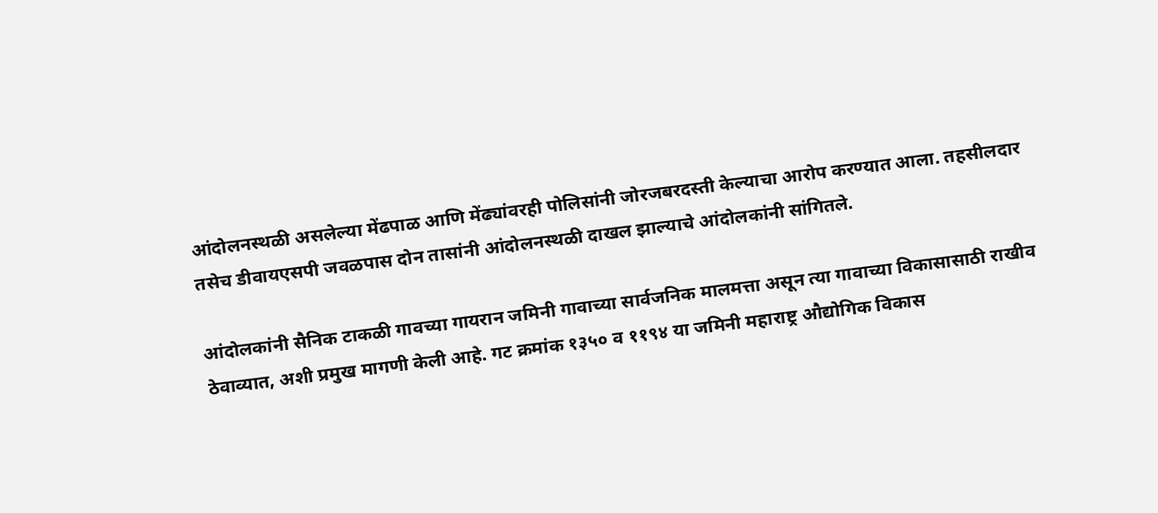आंदोलनस्थळी असलेल्या मेंढपाळ आणि मेंढ्यांवरही पोलिसांनी जोरजबरदस्ती केल्याचा आरोप करण्यात आला. तहसीलदार तसेच डीवायएसपी जवळपास दोन तासांनी आंदोलनस्थळी दाखल झाल्याचे आंदोलकांनी सांगितले.

आंदोलकांनी सैनिक टाकळी गावच्या गायरान जमिनी गावाच्या सार्वजनिक मालमत्ता असून त्या गावाच्या विकासासाठी राखीव ठेवाव्यात, अशी प्रमुख मागणी केली आहे. गट क्रमांक १३५० व ११९४ या जमिनी महाराष्ट्र औद्योगिक विकास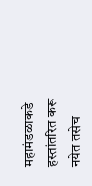महामंडळाकडे हस्तांतरित करू नयेत तसेच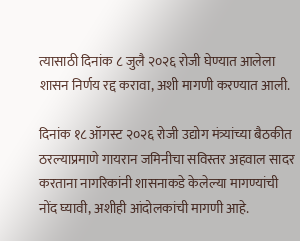त्यासाठी दिनांक ८ जुलै २०२६ रोजी घेण्यात आलेला शासन निर्णय रद्द करावा, अशी मागणी करण्यात आली.

दिनांक १८ ऑगस्ट २०२६ रोजी उद्योग मंत्र्यांच्या बैठकीत ठरल्याप्रमाणे गायरान जमिनीचा सविस्तर अहवाल सादर करताना नागरिकांनी शासनाकडे केलेल्या मागण्यांची नोंद घ्यावी, अशीही आंदोलकांची मागणी आहे.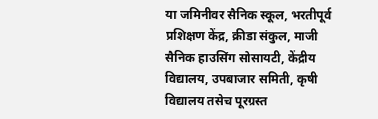या जमिनीवर सैनिक स्कूल, भरतीपूर्व प्रशिक्षण केंद्र, क्रीडा संकुल, माजी सैनिक हाउसिंग सोसायटी, केंद्रीय विद्यालय, उपबाजार समिती, कृषी विद्यालय तसेच पूरग्रस्त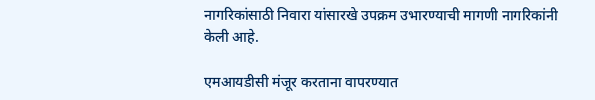नागरिकांसाठी निवारा यांसारखे उपक्रम उभारण्याची मागणी नागरिकांनी केली आहे.

एमआयडीसी मंजूर करताना वापरण्यात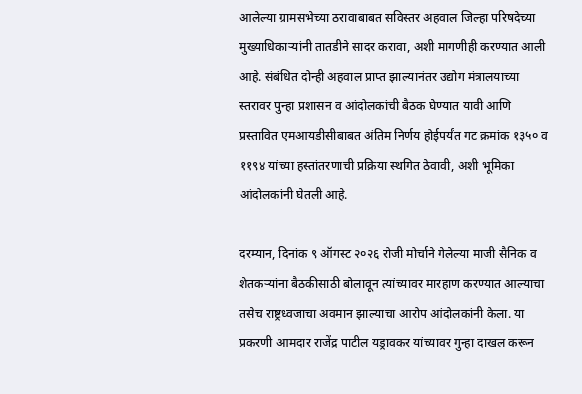आलेल्या ग्रामसभेच्या ठरावाबाबत सविस्तर अहवाल जिल्हा परिषदेच्या मुख्याधिकाऱ्यांनी तातडीने सादर करावा, अशी मागणीही करण्यात आली आहे. संबंधित दोन्ही अहवाल प्राप्त झाल्यानंतर उद्योग मंत्रालयाच्या स्तरावर पुन्हा प्रशासन व आंदोलकांची बैठक घेण्यात यावी आणि प्रस्तावित एमआयडीसीबाबत अंतिम निर्णय होईपर्यंत गट क्रमांक १३५० व ११९४ यांच्या हस्तांतरणाची प्रक्रिया स्थगित ठेवावी, अशी भूमिका आंदोलकांनी घेतली आहे.

दरम्यान, दिनांक ९ ऑगस्ट २०२६ रोजी मोर्चाने गेलेल्या माजी सैनिक व शेतकऱ्यांना बैठकीसाठी बोलावून त्यांच्यावर मारहाण करण्यात आल्याचा तसेच राष्ट्रध्वजाचा अवमान झाल्याचा आरोप आंदोलकांनी केला. या प्रकरणी आमदार राजेंद्र पाटील यड्रावकर यांच्यावर गुन्हा दाखल करून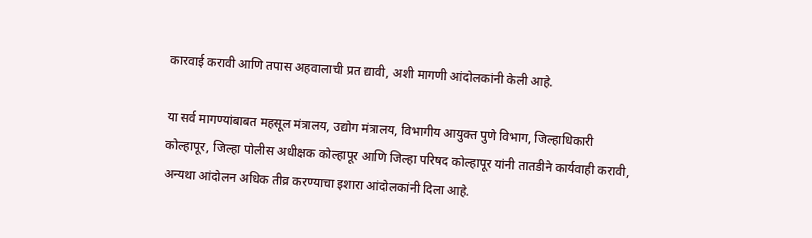कारवाई करावी आणि तपास अहवालाची प्रत द्यावी, अशी मागणी आंदोलकांनी केली आहे.

या सर्व मागण्यांबाबत महसूल मंत्रालय, उद्योग मंत्रालय, विभागीय आयुक्त पुणे विभाग, जिल्हाधिकारी कोल्हापूर, जिल्हा पोलीस अधीक्षक कोल्हापूर आणि जिल्हा परिषद कोल्हापूर यांनी तातडीने कार्यवाही करावी, अन्यथा आंदोलन अधिक तीव्र करण्याचा इशारा आंदोलकांनी दिला आहे.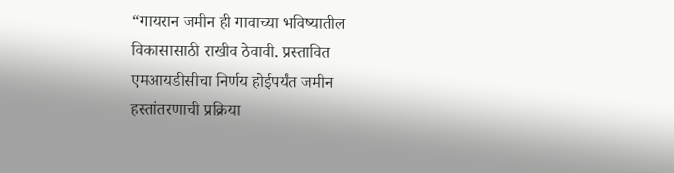“गायरान जमीन ही गावाच्या भविष्यातील विकासासाठी राखीव ठेवावी. प्रस्तावित एमआयडीसीचा निर्णय होईपर्यंत जमीन हस्तांतरणाची प्रक्रिया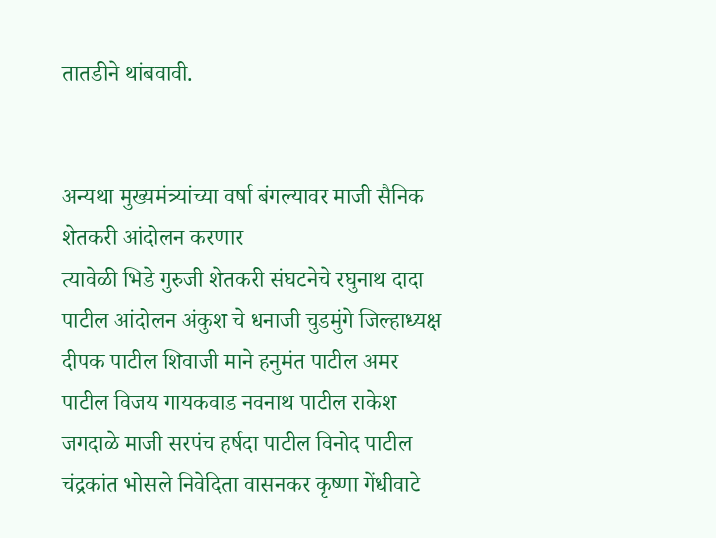तातडीने थांबवावी.


अन्यथा मुख्यमंत्र्यांच्या वर्षा बंगल्यावर माजी सैनिक शेतकरी आंदोलन करणार
त्यावेळी भिडे गुरुजी शेतकरी संघटनेचे रघुनाथ दादा पाटील आंदोलन अंकुश चे धनाजी चुडमुंगे जिल्हाध्यक्ष दीपक पाटील शिवाजी माने हनुमंत पाटील अमर पाटील विजय गायकवाड नवनाथ पाटील राकेश जगदाळे माजी सरपंच हर्षदा पाटील विनोद पाटील चंद्रकांत भोसले निवेदिता वासनकर कृष्णा गेंधीवाटे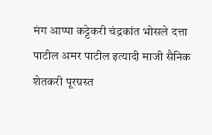मंग आप्पा कट्टेकरी चंद्रकांत भोसले दत्ता पाटील अमर पाटील इत्यादी माजी सैनिक शेतकरी पूरग्रस्त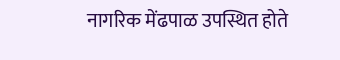नागरिक मेंढपाळ उपस्थित होते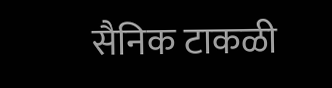सैनिक टाकळी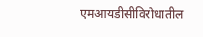एमआयडीसीविरोधातील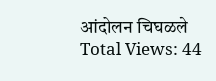आंदोलन चिघळले
Total Views: 44